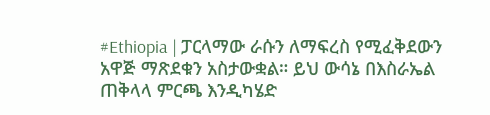#Ethiopia | ፓርላማው ራሱን ለማፍረስ የሚፈቅደውን አዋጅ ማጽደቁን አስታውቋል። ይህ ውሳኔ በእስራኤል ጠቅላላ ምርጫ እንዲካሄድ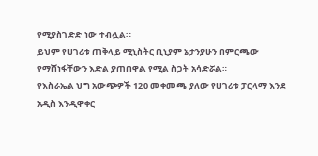የሚያስገድድ ነው ተብሏል።
ይህም የሀገሪቱ ጠቅላይ ሚኒስትር ቢኒያም ኔታንያሁን በምርጫው የማሸነፋቸውን እድል ያጠበዋል የሚል ስጋት አሳድሯል።
የእስራኤል ህግ አውጭዎች 120 መቀመጫ ያለው የሀገሪቱ ፓርላማ እንደ አዲስ እንዲዋቀር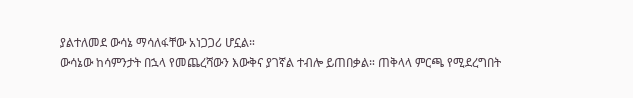ያልተለመደ ውሳኔ ማሳለፋቸው አነጋጋሪ ሆኗል።
ውሳኔው ከሳምንታት በኋላ የመጨረሻውን እውቅና ያገኛል ተብሎ ይጠበቃል። ጠቅላላ ምርጫ የሚደረግበት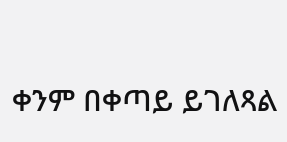ቀንም በቀጣይ ይገለጻል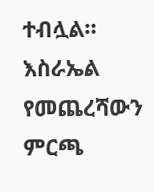ተብሏል።
እስራኤል የመጨረሻውን ምርጫ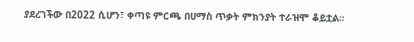ያደረገችው በ2022 ሲሆን፣ ቀጣዩ ምርጫ በሀማስ ጥቃት ምክንያት ተራዝሞ ቆይቷል።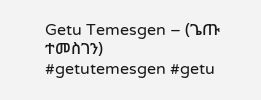Getu Temesgen – (ጌጡ ተመስገን)
#getutemesgen #getu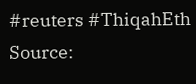#reuters #ThiqahEth
Source: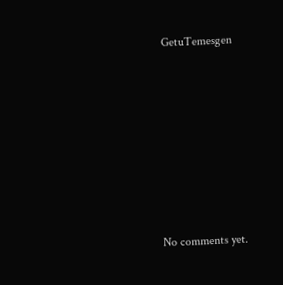GetuTemesgen









No comments yet.